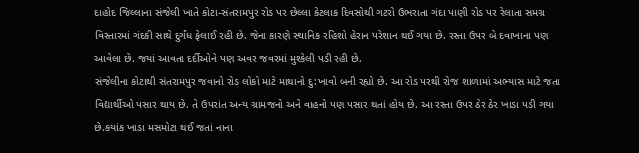દાહોદ જિલ્લાના સંજેલી ખાતે કોટા-સંતરામપુર રોડ પર છેલ્લા કેટલાક દિવસોથી ગટરો ઉભરાતા ગંદા પાણી રોડ પર રેલાતા સમગ્ર વિસ્તારમાં ગંદકી સાથે દુર્ગંધ ફેલાઈ રહી છે. જેના કારણે સ્થાનિક રહિશો હેરાન પરેશાન થઈ ગયા છે. રસ્તા ઉપર બે દવાખાના પણ આવેલા છે. જયાં આવતા દર્દીઓને પણ અવર જવરમાં મુશ્કેલી પડી રહી છે.
સંજેલીના કોટાથી સંતરામપુર જવાનો રોડ લોકો માટે માથાનો દુ:ખાવો બની રહ્યો છે. આ રોડ પરથી રોજ શાળામાં અભ્યાસ માટે જતા વિદ્યાર્થીઓ પસાર થાય છે. તે ઉપરાંત અન્ય ગ્રામજનો અને વાહનો પણ પસાર થતાં હોય છે. આ રસ્તા ઉપર ઠેર ઠેર ખાડા પડી ગયા છે.કયાંક ખાડા મસમોટા થઈ જતાં નાના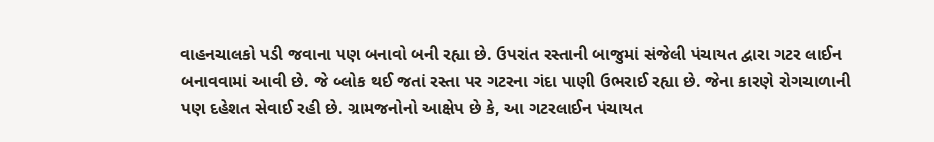વાહનચાલકો પડી જવાના પણ બનાવો બની રહ્યા છે. ઉપરાંત રસ્તાની બાજુમાં સંજેલી પંચાયત દ્વારા ગટર લાઈન બનાવવામાં આવી છે. જે બ્લોક થઈ જતાં રસ્તા પર ગટરના ગંદા પાણી ઉભરાઈ રહ્યા છે. જેના કારણે રોગચાળાની પણ દહેશત સેવાઈ રહી છે. ગ્રામજનોનો આક્ષેપ છે કે, આ ગટરલાઈન પંચાયત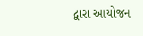દ્વારા આયોજન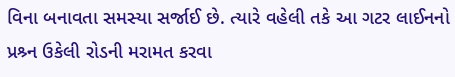વિના બનાવતા સમસ્યા સર્જાઈ છે. ત્યારે વહેલી તકે આ ગટર લાઈનનો પ્રશ્ર્ન ઉકેલી રોડની મરામત કરવા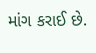માંગ કરાઈ છે.